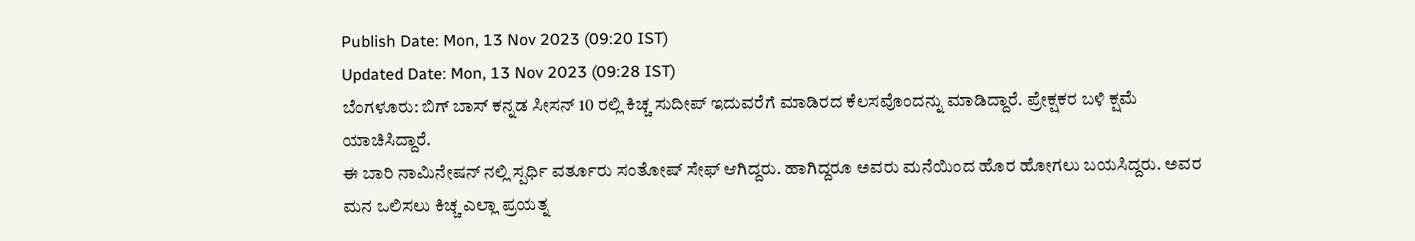Publish Date: Mon, 13 Nov 2023 (09:20 IST)
Updated Date: Mon, 13 Nov 2023 (09:28 IST)
ಬೆಂಗಳೂರು: ಬಿಗ್ ಬಾಸ್ ಕನ್ನಡ ಸೀಸನ್ 10 ರಲ್ಲಿ ಕಿಚ್ಚ ಸುದೀಪ್ ಇದುವರೆಗೆ ಮಾಡಿರದ ಕೆಲಸವೊಂದನ್ನು ಮಾಡಿದ್ದಾರೆ. ಪ್ರೇಕ್ಷಕರ ಬಳಿ ಕ್ಷಮೆ ಯಾಚಿಸಿದ್ದಾರೆ.
ಈ ಬಾರಿ ನಾಮಿನೇಷನ್ ನಲ್ಲಿ ಸ್ಪರ್ಧಿ ವರ್ತೂರು ಸಂತೋಷ್ ಸೇಫ್ ಆಗಿದ್ದರು. ಹಾಗಿದ್ದರೂ ಅವರು ಮನೆಯಿಂದ ಹೊರ ಹೋಗಲು ಬಯಸಿದ್ದರು. ಅವರ ಮನ ಒಲಿಸಲು ಕಿಚ್ಚ ಎಲ್ಲಾ ಪ್ರಯತ್ನ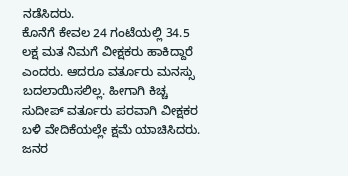ನಡೆಸಿದರು.
ಕೊನೆಗೆ ಕೇವಲ 24 ಗಂಟೆಯಲ್ಲಿ 34.5 ಲಕ್ಷ ಮತ ನಿಮಗೆ ವೀಕ್ಷಕರು ಹಾಕಿದ್ದಾರೆ ಎಂದರು. ಆದರೂ ವರ್ತೂರು ಮನಸ್ಸು ಬದಲಾಯಿಸಲಿಲ್ಲ. ಹೀಗಾಗಿ ಕಿಚ್ಚ ಸುದೀಪ್ ವರ್ತೂರು ಪರವಾಗಿ ವೀಕ್ಷಕರ ಬಳಿ ವೇದಿಕೆಯಲ್ಲೇ ಕ್ಷಮೆ ಯಾಚಿಸಿದರು. ಜನರ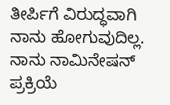ತೀರ್ಪಿಗೆ ವಿರುದ್ಧವಾಗಿ ನಾನು ಹೋಗುವುದಿಲ್ಲ. ನಾನು ನಾಮಿನೇಷನ್ ಪ್ರಕ್ರಿಯೆ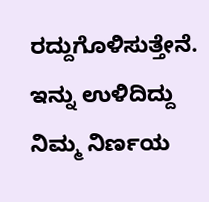ರದ್ದುಗೊಳಿಸುತ್ತೇನೆ. ಇನ್ನು ಉಳಿದಿದ್ದು ನಿಮ್ಮ ನಿರ್ಣಯ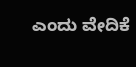ಎಂದು ವೇದಿಕೆ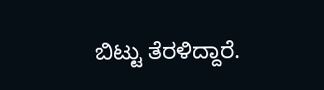ಬಿಟ್ಟು ತೆರಳಿದ್ದಾರೆ.